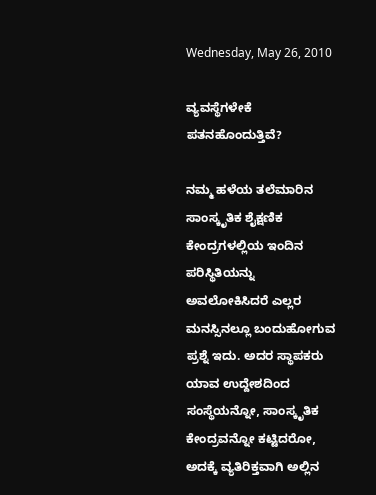Wednesday, May 26, 2010

ವ್ಯವಸ್ಥೆಗಳೇಕೆ ಪತನಹೊಂದುತ್ತಿವೆ?

ನಮ್ಮ ಹಳೆಯ ತಲೆಮಾರಿನ ಸಾಂಸ್ಕೃತಿಕ ಶೈಕ್ಷಣಿಕ ಕೇಂದ್ರಗಳಲ್ಲಿಯ ಇಂದಿನ ಪರಿಸ್ಥಿತಿಯನ್ನು ಅವಲೋಕಿಸಿದರೆ ಎಲ್ಲರ ಮನಸ್ಸಿನಲ್ಲೂ ಬಂದುಹೋಗುವ ಪ್ರಶ್ನೆ ಇದು. ಅದರ ಸ್ಥಾಪಕರು ಯಾವ ಉದ್ದೇಶದಿಂದ ಸಂಸ್ಥೆಯನ್ನೋ, ಸಾಂಸ್ಕೃತಿಕ ಕೇಂದ್ರವನ್ನೋ ಕಟ್ಟಿದರೋ, ಅದಕ್ಕೆ ವ್ಯತಿರಿಕ್ತವಾಗಿ ಅಲ್ಲಿನ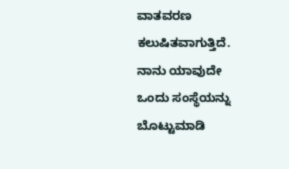ವಾತವರಣ ಕಲುಷಿತವಾಗುತ್ತಿದೆ. ನಾನು ಯಾವುದೇ ಒಂದು ಸಂಸ್ಥೆಯನ್ನು ಬೊಟ್ಟುಮಾಡಿ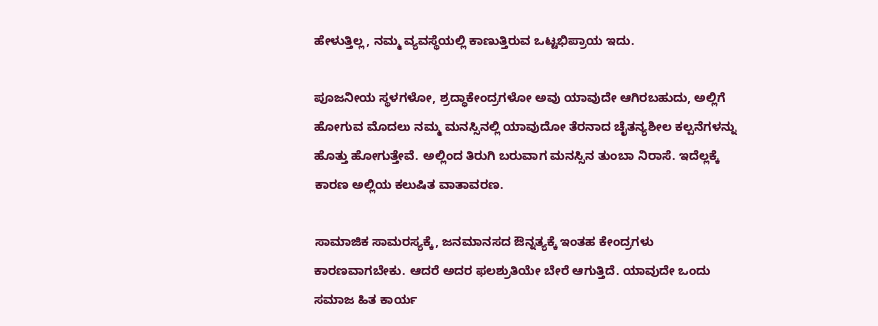ಹೇಳುತ್ತಿಲ್ಲ, ನಮ್ಮ ವ್ಯವಸ್ಥೆಯಲ್ಲಿ ಕಾಣುತ್ತಿರುವ ಒಟ್ಟಭಿಪ್ರಾಯ ಇದು.

ಪೂಜನೀಯ ಸ್ಥಳಗಳೋ, ಶ್ರದ್ಧಾಕೇಂದ್ರಗಳೋ ಅವು ಯಾವುದೇ ಆಗಿರಬಹುದು, ಅಲ್ಲಿಗೆ ಹೋಗುವ ಮೊದಲು ನಮ್ಮ ಮನಸ್ಸಿನಲ್ಲಿ ಯಾವುದೋ ತೆರನಾದ ಚೈತನ್ಯಶೀಲ ಕಲ್ಪನೆಗಳನ್ನು ಹೊತ್ತು ಹೋಗುತ್ತೇವೆ. ಅಲ್ಲಿಂದ ತಿರುಗಿ ಬರುವಾಗ ಮನಸ್ಸಿನ ತುಂಬಾ ನಿರಾಸೆ. ಇದೆಲ್ಲಕ್ಕೆ ಕಾರಣ ಅಲ್ಲಿಯ ಕಲುಷಿತ ವಾತಾವರಣ.

ಸಾಮಾಜಿಕ ಸಾಮರಸ್ಯಕ್ಕೆ, ಜನಮಾನಸದ ಔನ್ನತ್ಯಕ್ಕೆ ಇಂತಹ ಕೇಂದ್ರಗಳು ಕಾರಣವಾಗಬೇಕು. ಆದರೆ ಅದರ ಫಲಶ್ರುತಿಯೇ ಬೇರೆ ಆಗುತ್ತಿದೆ. ಯಾವುದೇ ಒಂದು ಸಮಾಜ ಹಿತ ಕಾರ್ಯ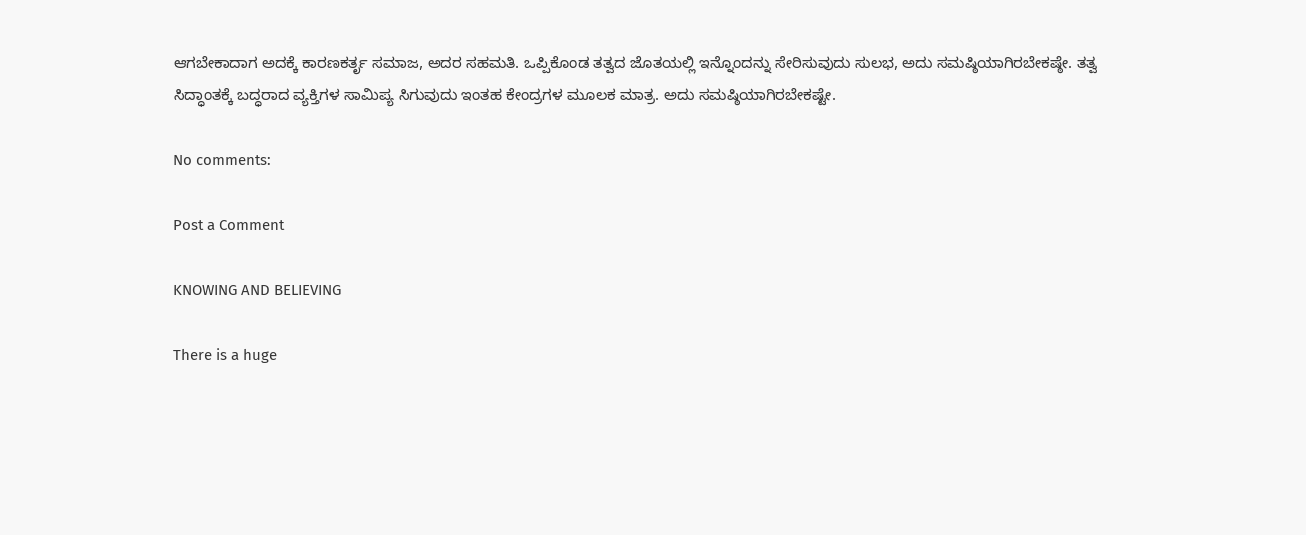ಆಗಬೇಕಾದಾಗ ಅದಕ್ಕೆ ಕಾರಣಕರ್ತೃ ಸಮಾಜ, ಅದರ ಸಹಮತಿ. ಒಪ್ಪಿಕೊಂಡ ತತ್ವದ ಜೊತಯಲ್ಲಿ ಇನ್ನೊಂದನ್ನು ಸೇರಿಸುವುದು ಸುಲಭ, ಅದು ಸಮಷ್ಠಿಯಾಗಿರಬೇಕಷ್ಠೇ. ತತ್ವ ಸಿದ್ಧಾಂತಕ್ಕೆ ಬದ್ಧರಾದ ವ್ಯಕ್ತಿಗಳ ಸಾಮಿಪ್ಯ ಸಿಗುವುದು ಇಂತಹ ಕೇಂದ್ರಗಳ ಮೂಲಕ ಮಾತ್ರ. ಅದು ಸಮಷ್ಠಿಯಾಗಿರಬೇಕಷ್ಟೇ.

No comments:

Post a Comment

KNOWING AND BELIEVING

There is a huge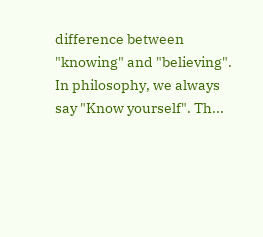difference between "knowing" and "believing". In philosophy, we always say "Know yourself". Th...